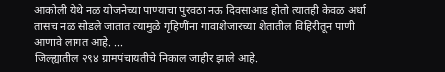आकोली येथे नळ योजनेच्या पाण्याचा पुरवठा नऊ दिवसाआड होतो त्यातही केवळ अर्धा तासच नळ सोडले जातात त्यामुळे गृहिणींना गावाशेजारच्या शेतातील विहिरीतून पाणी आणावे लागत आहे. ...
जिल्ह्यातील २९४ ग्रामपंचायतीचे निकाल जाहीर झाले आहे.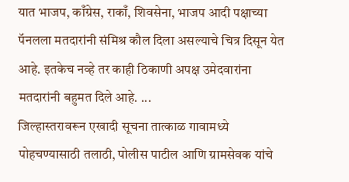यात भाजप, काँग्रेस, राकाँ, शिवसेना, भाजप आदी पक्षाच्या पॅनलला मतदारांनी संमिश्र कौल दिला असल्याचे चित्र दिसून येत आहे. इतकेच नव्हे तर काही ठिकाणी अपक्ष उमेदवारांना मतदारांनी बहुमत दिले आहे. ...
जिल्हास्तरावरून एखादी सूचना तात्काळ गावामध्ये पोहचण्यासाठी तलाठी, पोलीस पाटील आणि ग्रामसेवक यांचे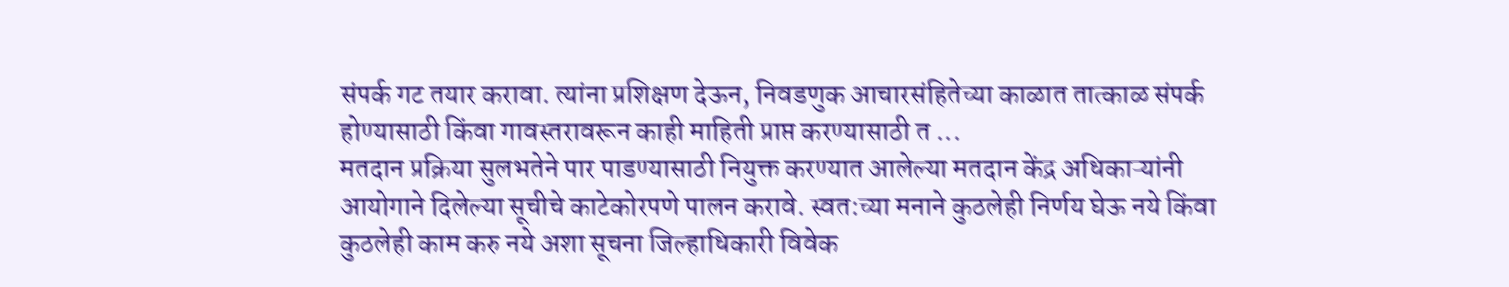संपर्क गट तयार करावा. त्यांना प्रशिक्षण देऊन, निवडणुक आचारसंहितेच्या काळात तात्काळ संपर्क होण्यासाठी किंवा गावस्तरावरून काही माहिती प्राप्त करण्यासाठी त ...
मतदान प्रक्रिया सुलभतेने पार पाडण्यासाठी नियुक्त करण्यात आलेल्या मतदान केंद्र अधिकाऱ्यांनी आयोगाने दिलेल्या सूचीचे काटेकोरपणे पालन करावे. स्वत:च्या मनाने कुठलेही निर्णय घेऊ नये किंवा कुठलेही काम करु नये अशा सूचना जिल्हाधिकारी विवेक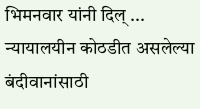भिमनवार यांनी दिल् ...
न्यायालयीन कोठडीत असलेल्या बंदीवानांसाठी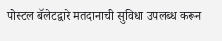पोस्टल बॅलेटद्वारे मतदानाची सुविधा उपलब्ध करून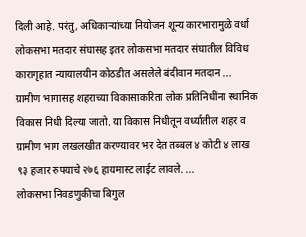दिली आहे. परंतु, अधिकाऱ्यांच्या नियोजन शून्य कारभारामुळे वर्धा लोकसभा मतदार संघासह इतर लोकसभा मतदार संघातील विविध कारागृहात न्यायालयीन कोठडीत असलेले बंदीवान मतदान ...
ग्रामीण भागासह शहराच्या विकासाकरिता लोक प्रतिनिधींना स्थानिक विकास निधी दिल्या जातो. या विकास निधीतून वर्ध्यातील शहर व ग्रामीण भाग लखलखीत करण्यावर भर देत तब्बल ४ कोटी ४ लाख ९३ हजार रुपयाचे २७६ हायमास्ट लाईट लावले. ...
लोकसभा निवडणुकीचा बिगुल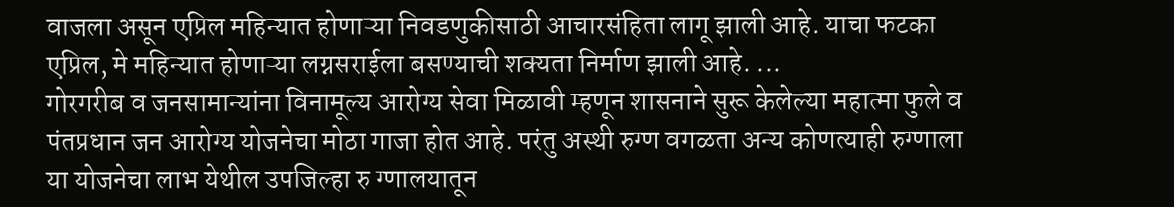वाजला असून एप्रिल महिन्यात होणाऱ्या निवडणुकीसाठी आचारसंहिता लागू झाली आहे. याचा फटका एप्रिल, मे महिन्यात होणाऱ्या लग्नसराईला बसण्याची शक्यता निर्माण झाली आहे. ...
गोरगरीब व जनसामान्यांना विनामूल्य आरोग्य सेवा मिळावी म्हणून शासनाने सुरू केलेल्या महात्मा फुले व पंतप्रधान जन आरोग्य योजनेचा मोठा गाजा होत आहे. परंतु अस्थी रुग्ण वगळता अन्य कोणत्याही रुग्णाला या योजनेचा लाभ येथील उपजिल्हा रु ग्णालयातून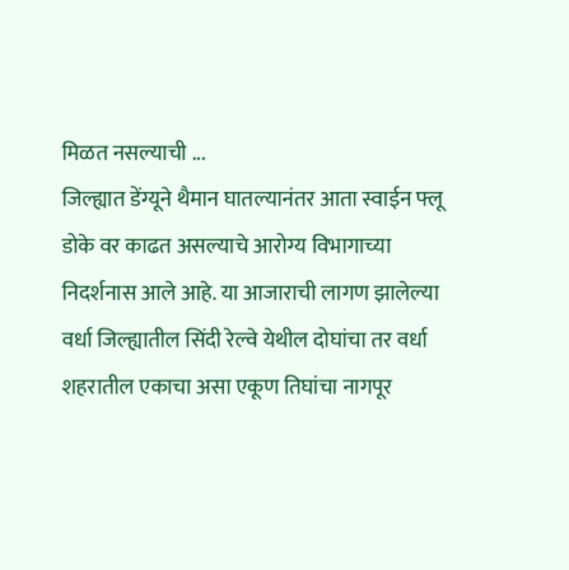मिळत नसल्याची ...
जिल्ह्यात डेंग्यूने थैमान घातल्यानंतर आता स्वाईन फ्लू डोके वर काढत असल्याचे आरोग्य विभागाच्या निदर्शनास आले आहे. या आजाराची लागण झालेल्या वर्धा जिल्ह्यातील सिंदी रेल्वे येथील दोघांचा तर वर्धा शहरातील एकाचा असा एकूण तिघांचा नागपूर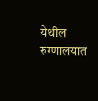येथील रुग्णालयात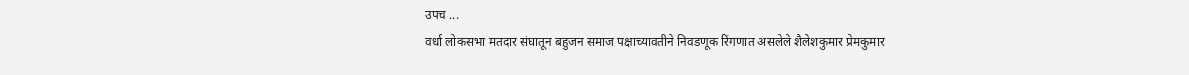उपच ...
वर्धा लोकसभा मतदार संघातून बहुजन समाज पक्षाच्यावतीने निवडणूक रिंगणात असलेले शैलेशकुमार प्रेमकुमार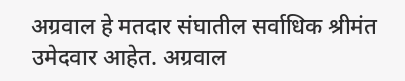अग्रवाल हे मतदार संघातील सर्वाधिक श्रीमंत उमेदवार आहेत. अग्रवाल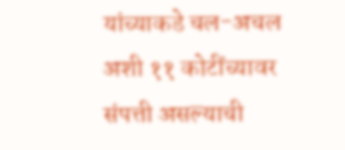यांच्याकडे चल-अचल अशी ११ कोटींच्यावर संपत्ती असल्याची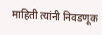माहिती त्यांनी निवडणूक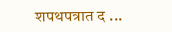शपथपत्रात द ...